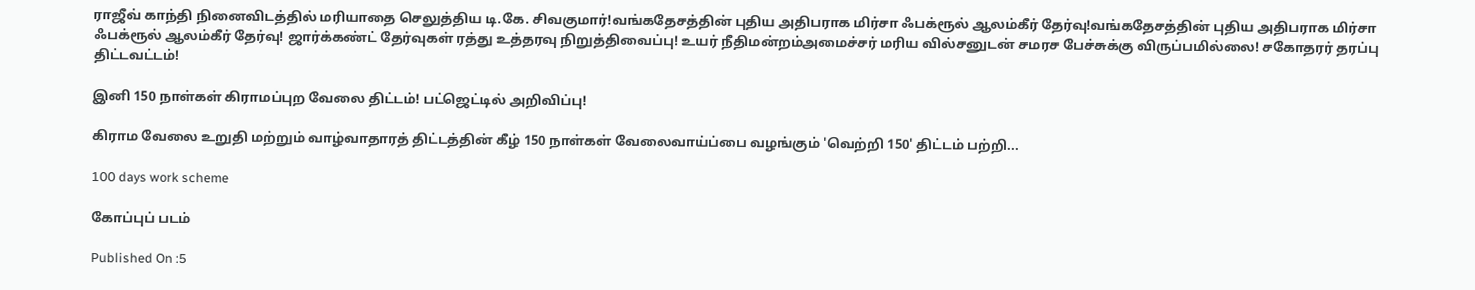ராஜீவ் காந்தி நினைவிடத்தில் மரியாதை செலுத்திய டி.கே. சிவகுமார்!வங்கதேசத்தின் புதிய அதிபராக மிர்சா ஃபக்ரூல் ஆலம்கீர் தேர்வு!வங்கதேசத்தின் புதிய அதிபராக மிர்சா ஃபக்ரூல் ஆலம்கீர் தேர்வு! ஜார்க்கண்ட் தேர்வுகள் ரத்து உத்தரவு நிறுத்திவைப்பு! உயர் நீதிமன்றம்அமைச்சர் மரிய வில்சனுடன் சமரச பேச்சுக்கு விருப்பமில்லை! சகோதரர் தரப்பு திட்டவட்டம்!

இனி 150 நாள்கள் கிராமப்புற வேலை திட்டம்! பட்ஜெட்டில் அறிவிப்பு!

கிராம வேலை உறுதி மற்றும் வாழ்வாதாரத் திட்டத்தின் கீழ் 150 நாள்கள் வேலைவாய்ப்பை வழங்கும் 'வெற்றி 150' திட்டம் பற்றி...

100 days work scheme

கோப்புப் படம்

Published On :5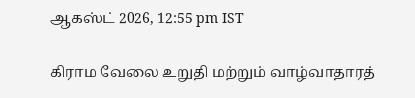ஆகஸ்ட் 2026, 12:55 pm IST

கிராம வேலை உறுதி மற்றும் வாழ்வாதாரத்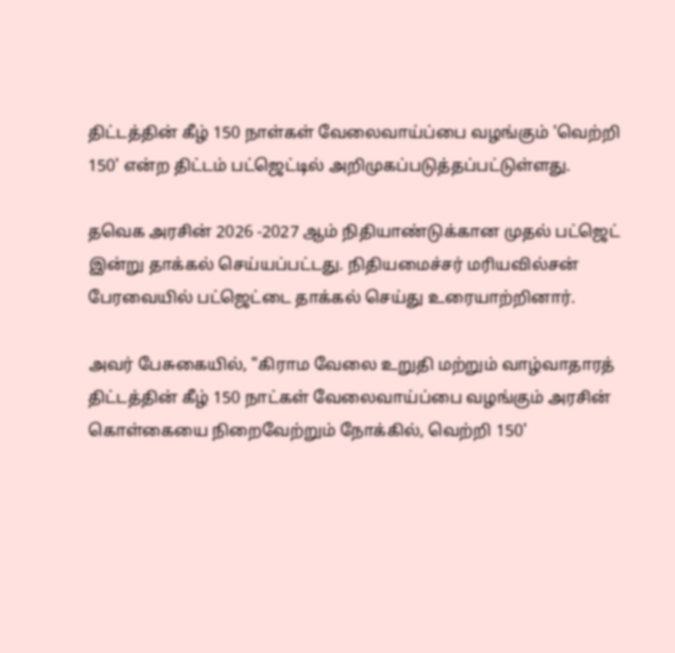திட்டத்தின் கீழ் 150 நாள்கள் வேலைவாய்ப்பை வழங்கும் 'வெற்றி 150' என்ற திட்டம் பட்ஜெட்டில் அறிமுகப்படுத்தப்பட்டுள்ளது.

தவெக அரசின் 2026 -2027 ஆம் நிதியாண்டுக்கான முதல் பட்ஜெட் இன்று தாக்கல் செய்யப்பட்டது. நிதியமைச்சர் மரியவில்சன் பேரவையில் பட்ஜெட்டை தாக்கல் செய்து உரையாற்றினார்.

அவர் பேசுகையில், "கிராம வேலை உறுதி மற்றும் வாழ்வாதாரத் திட்டத்தின் கீழ் 150 நாட்கள் வேலைவாய்ப்பை வழங்கும் அரசின் கொள்கையை நிறைவேற்றும் நோக்கில், வெற்றி 150'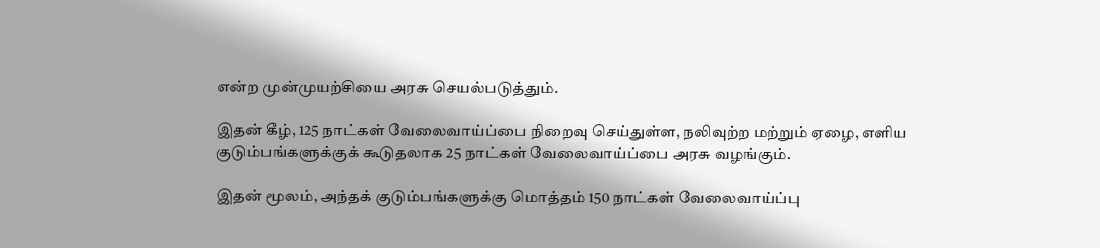என்ற முன்முயற்சியை அரசு செயல்படுத்தும்.

இதன் கீழ், 125 நாட்கள் வேலைவாய்ப்பை நிறைவு செய்துள்ள, நலிவுற்ற மற்றும் ஏழை, எளிய குடும்பங்களுக்குக் கூடுதலாக 25 நாட்கள் வேலைவாய்ப்பை அரசு வழங்கும்.

இதன் மூலம், அந்தக் குடும்பங்களுக்கு மொத்தம் 150 நாட்கள் வேலைவாய்ப்பு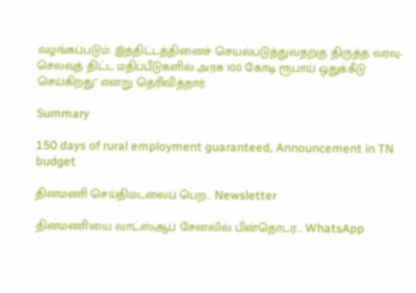வழங்கப்படும். இத்திட்டத்தினைச் செயல்படுத்துவதற்கு திருத்த வரவு-செலவுத் திட்ட மதிப்பீடுகளில் அரசு 100 கோடி ரூபாய் ஒதுக்கீடு செய்கிறது" என்று தெரிவித்தார்.

Summary

150 days of rural employment guaranteed, Announcement in TN budget

தினமணி செய்திமடலைப் பெற... Newsletter

தினமணி'யை வாட்ஸ்ஆப் சேனலில் பின்தொடர... WhatsApp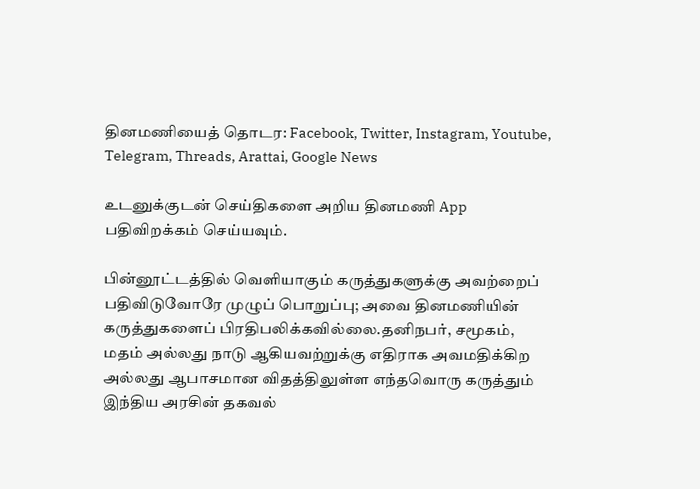தினமணியைத் தொடர: Facebook, Twitter, Instagram, Youtube, Telegram, Threads, Arattai, Google News

உடனுக்குடன் செய்திகளை அறிய தினமணி App பதிவிறக்கம் செய்யவும்.

பின்னூட்டத்தில் வெளியாகும் கருத்துகளுக்கு அவற்றைப் பதிவிடுவோரே முழுப் பொறுப்பு; அவை தினமணியின் கருத்துகளைப் பிரதிபலிக்கவில்லை.தனிநபர், சமூகம், மதம் அல்லது நாடு ஆகியவற்றுக்கு எதிராக அவமதிக்கிற அல்லது ஆபாசமான விதத்திலுள்ள எந்தவொரு கருத்தும் இந்திய அரசின் தகவல்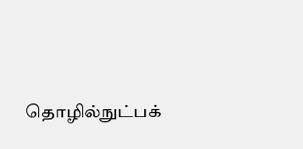தொழில்நுட்பக்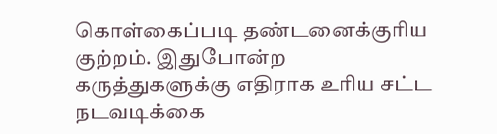கொள்கைப்படி தண்டனைக்குரிய குற்றம். இதுபோன்ற கருத்துகளுக்கு எதிராக உரிய சட்ட நடவடிக்கை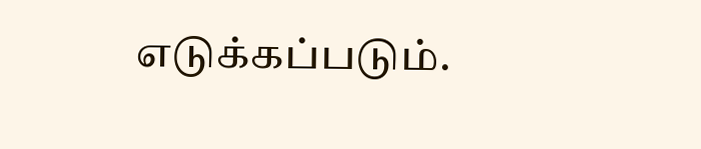எடுக்கப்படும்.